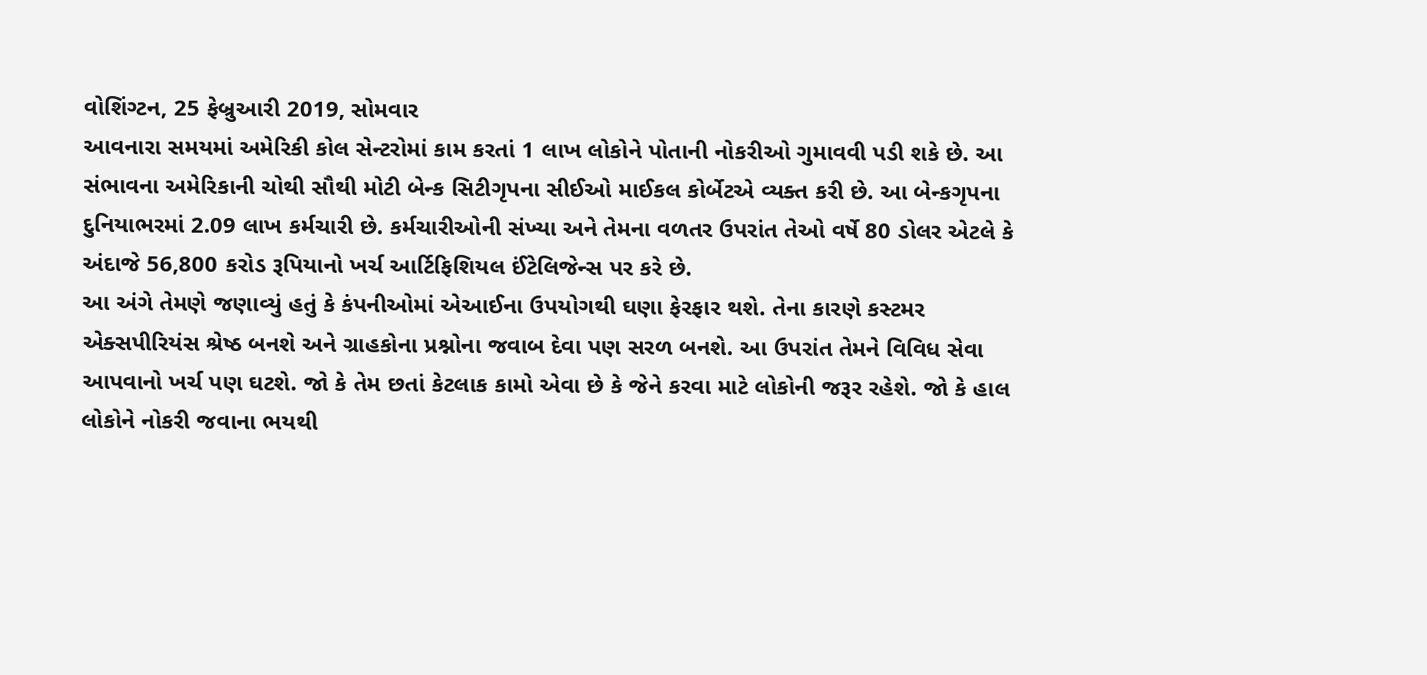વોશિંગ્ટન, 25 ફેબ્રુઆરી 2019, સોમવાર
આવનારા સમયમાં અમેરિકી કોલ સેન્ટરોમાં કામ કરતાં 1 લાખ લોકોને પોતાની નોકરીઓ ગુમાવવી પડી શકે છે. આ સંભાવના અમેરિકાની ચોથી સૌથી મોટી બેન્ક સિટીગૃપના સીઈઓ માઈકલ કોર્બેટએ વ્યક્ત કરી છે. આ બેન્કગૃપના દુનિયાભરમાં 2.09 લાખ કર્મચારી છે. કર્મચારીઓની સંખ્યા અને તેમના વળતર ઉપરાંત તેઓ વર્ષે 80 ડોલર એટલે કે અંદાજે 56,800 કરોડ રૂપિયાનો ખર્ચ આર્ટિફિશિયલ ઈંટેલિજેન્સ પર કરે છે.
આ અંગે તેમણે જણાવ્યું હતું કે કંપનીઓમાં એઆઈના ઉપયોગથી ઘણા ફેરફાર થશે. તેના કારણે કસ્ટમર એક્સપીરિયંસ શ્રેષ્ઠ બનશે અને ગ્રાહકોના પ્રશ્નોના જવાબ દેવા પણ સરળ બનશે. આ ઉપરાંત તેમને વિવિધ સેવા આપવાનો ખર્ચ પણ ઘટશે. જો કે તેમ છતાં કેટલાક કામો એવા છે કે જેને કરવા માટે લોકોની જરૂર રહેશે. જો કે હાલ લોકોને નોકરી જવાના ભયથી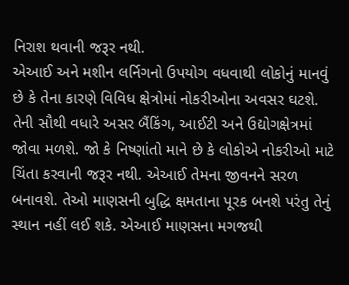નિરાશ થવાની જરૂર નથી.
એઆઈ અને મશીન લર્નિગનો ઉપયોગ વધવાથી લોકોનું માનવું છે કે તેના કારણે વિવિધ ક્ષેત્રોમાં નોકરીઓના અવસર ઘટશે. તેની સૌથી વધારે અસર બૈંકિંગ, આઈટી અને ઉદ્યોગક્ષેત્રમાં જોવા મળશે. જો કે નિષ્ણાંતો માને છે કે લોકોએ નોકરીઓ માટે ચિંતા કરવાની જરૂર નથી. એઆઈ તેમના જીવનને સરળ બનાવશે. તેઓ માણસની બુદ્ધિ ક્ષમતાના પૂરક બનશે પરંતુ તેનું સ્થાન નહીં લઈ શકે. એઆઈ માણસના મગજથી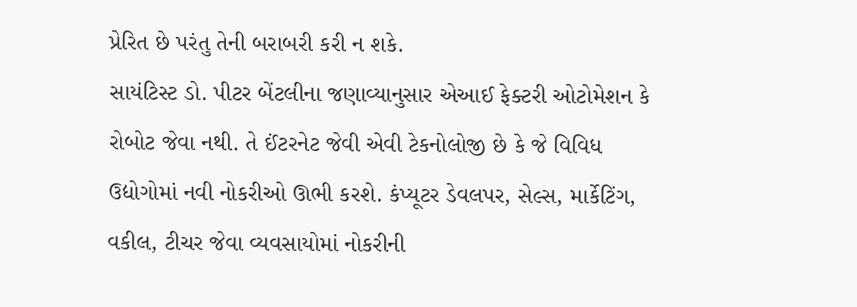પ્રેરિત છે પરંતુ તેની બરાબરી કરી ન શકે.
સાયંટિસ્ટ ડો. પીટર બેંટલીના જણાવ્યાનુસાર એઆઈ ફેક્ટરી ઓટોમેશન કે રોબોટ જેવા નથી. તે ઈંટરનેટ જેવી એવી ટેકનોલોજી છે કે જે વિવિધ ઉદ્યોગોમાં નવી નોકરીઓ ઊભી કરશે. કંપ્યૂટર ડેવલપર, સેલ્સ, માર્કેટિંગ, વકીલ, ટીચર જેવા વ્યવસાયોમાં નોકરીની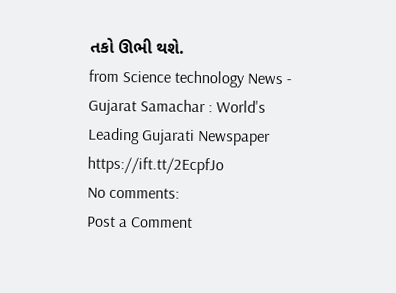તકો ઊભી થશે.
from Science technology News - Gujarat Samachar : World's Leading Gujarati Newspaper https://ift.tt/2EcpfJo
No comments:
Post a Comment